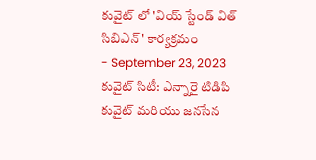కువైట్ లో 'వియ్ స్టేండ్ విత్ సిబిఎన్' కార్యక్రమం
- September 23, 2023
కువైట్ సిటీ: ఎన్నారై టిడిపి కువైట్ మరియు జనసేన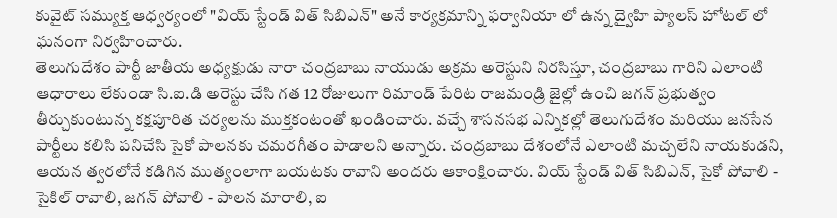కువైట్ సమ్యుక్త ఆధ్వర్యంలో "వియ్ స్టేండ్ విత్ సిబిఎన్" అనే కార్యక్రమాన్ని ఫర్వానియా లో ఉన్న ద్వైహి ప్యాలస్ హోటల్ లో ఘనంగా నిర్వహించారు.
తెలుగుదేశం పార్టీ జాతీయ అధ్యక్షుడు నారా చంద్రబాబు నాయుడు అక్రమ అరెస్టుని నిరసిస్తూ, చంద్రబాబు గారిని ఎలాంటి ఆధారాలు లేకుండా సి.ఐ.డి అరెస్టు చేసి గత 12 రోజులుగా రిమాండ్ పేరిట రాజమండ్రి జైల్లో ఉంచి జగన్ ప్రభుత్వం తీర్చుకుంటున్న కక్షపూరిత చర్యలను ముక్తకంటంతో ఖండించారు. వచ్చే శాసనసభ ఎన్నికల్లో తెలుగుదేశం మరియు జనసేన పార్టీలు కలిసి పనిచేసి సైకో పాలనకు చమరగీతం పాడాలని అన్నారు. చంద్రబాబు దేశంలోనే ఎలాంటి మచ్చలేని నాయకుడని, ఆయన త్వరలోనే కడిగిన ముత్యంలాగా బయటకు రావాని అందరు ఆకాంక్షించారు. వియ్ స్టేండ్ విత్ సిబిఎన్, సైకో పోవాలి - సైకిల్ రావాలి, జగన్ పోవాలి - పాలన మారాలి, ఐ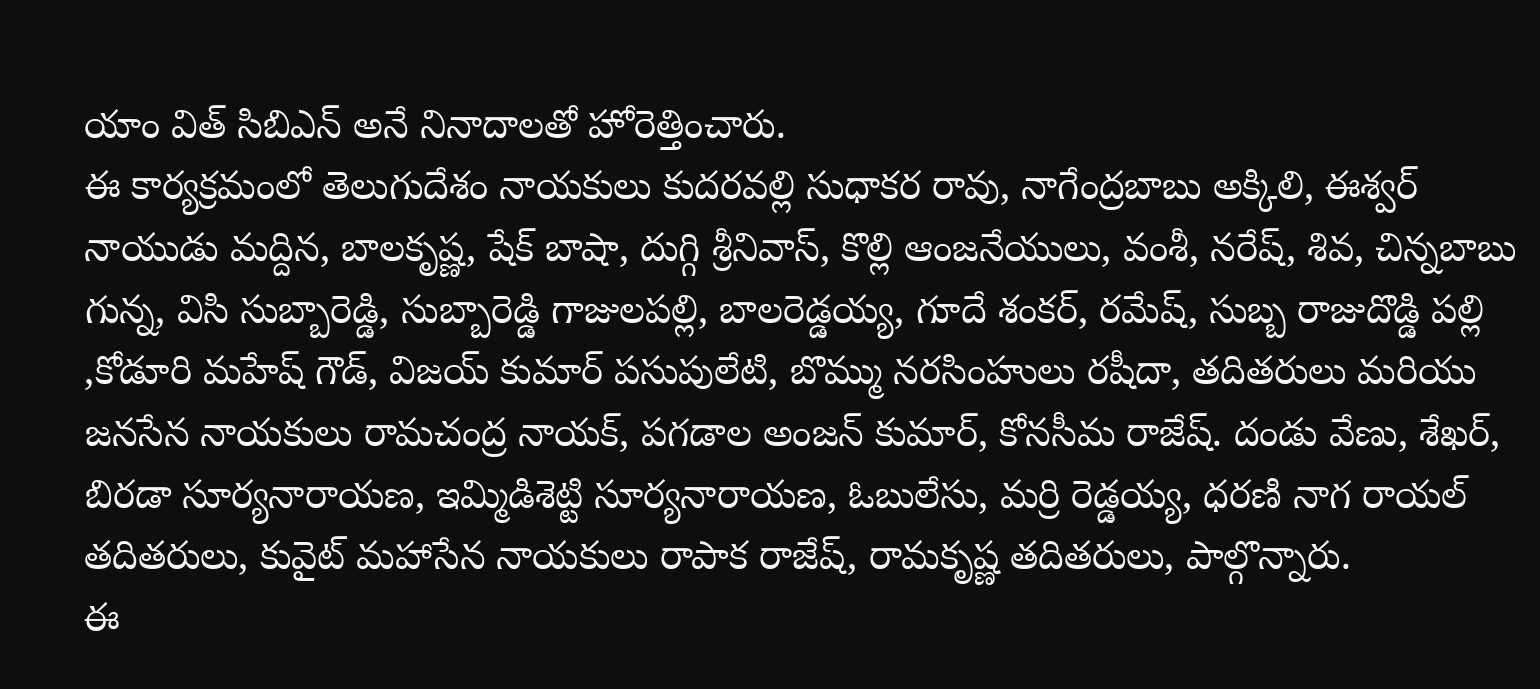యాం విత్ సిబిఎన్ అనే నినాదాలతో హోరెత్తించారు.
ఈ కార్యక్రమంలో తెలుగుదేశం నాయకులు కుదరవల్లి సుధాకర రావు, నాగేంద్రబాబు అక్కిలి, ఈశ్వర్ నాయుడు మద్దిన, బాలకృష్ణ, షేక్ బాషా, దుగ్గి శ్రీనివాస్, కొల్లి ఆంజనేయులు, వంశీ, నరేష్, శివ, చిన్నబాబు గున్న, విసి సుబ్బారెడ్డి, సుబ్బారెడ్డి గాజులపల్లి, బాలరెడ్డయ్య, గూదే శంకర్, రమేష్, సుబ్బ రాజుదొడ్డి పల్లి ,కోడూరి మహేష్ గౌడ్, విజయ్ కుమార్ పసుపులేటి, బొమ్ము నరసింహులు రషీదా, తదితరులు మరియు జనసేన నాయకులు రామచంద్ర నాయక్, పగడాల అంజన్ కుమార్, కోనసీమ రాజేష్. దండు వేణు, శేఖర్, బిరడా సూర్యనారాయణ, ఇమ్మిడిశెట్టి సూర్యనారాయణ, ఓబులేసు, మర్రి రెడ్డయ్య, ధరణి నాగ రాయల్ తదితరులు, కువైట్ మహాసేన నాయకులు రాపాక రాజేష్, రామకృష్ణ తదితరులు, పాల్గొన్నారు.
ఈ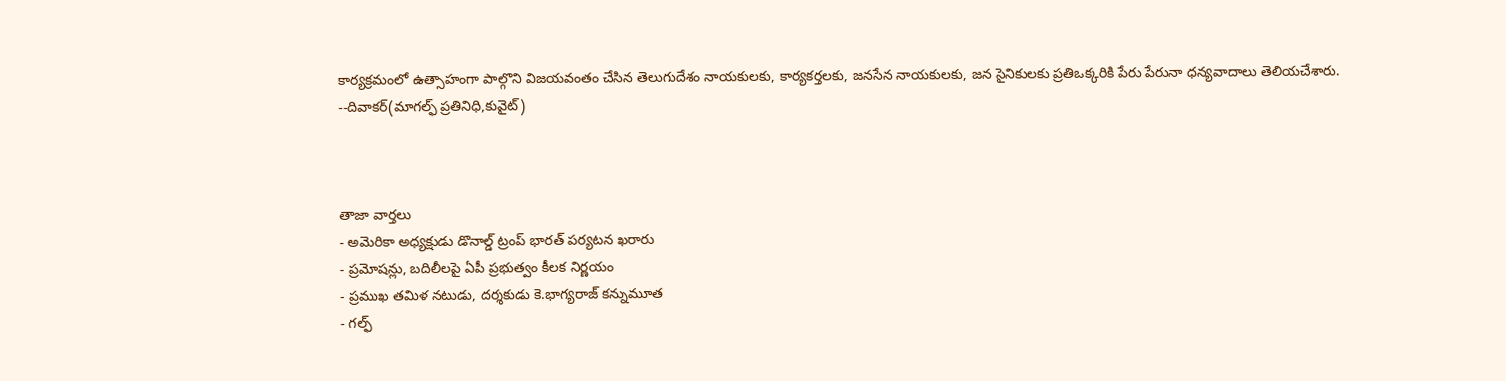కార్యక్రమంలో ఉత్సాహంగా పాల్గొని విజయవంతం చేసిన తెలుగుదేశం నాయకులకు, కార్యకర్తలకు, జనసేన నాయకులకు, జన సైనికులకు ప్రతిఒక్కరికి పేరు పేరునా ధన్యవాదాలు తెలియచేశారు.
--దివాకర్(మాగల్ఫ్ ప్రతినిధి,కువైట్)



తాజా వార్తలు
- అమెరికా అధ్యక్షుడు డొనాల్డ్ ట్రంప్ భారత్ పర్యటన ఖరారు
- ప్రమోషన్లు, బదిలీలపై ఏపీ ప్రభుత్వం కీలక నిర్ణయం
- ప్రముఖ తమిళ నటుడు, దర్శకుడు కె.భాగ్యరాజ్ కన్నుమూత
- గల్ఫ్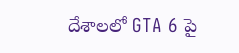దేశాలలో GTA 6 పై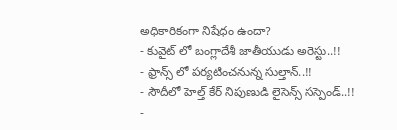అధికారికంగా నిషేధం ఉందా?
- కువైట్ లో బంగ్లాదేశీ జాతీయుడు అరెస్టు..!!
- ఫ్రాన్స్ లో పర్యటించనున్న సుల్తాన్..!!
- సౌదీలో హెల్త్ కేర్ నిపుణుడి లైసెన్స్ సస్పెండ్..!!
-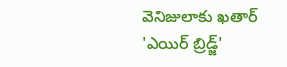వెనిజులాకు ఖతార్ 'ఎయిర్ బ్రిడ్జ్'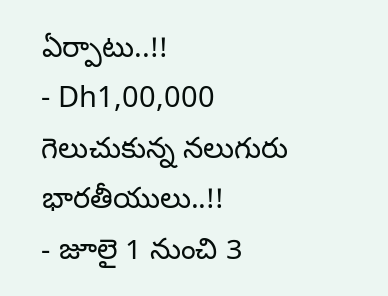ఏర్పాటు..!!
- Dh1,00,000 గెలుచుకున్న నలుగురు భారతీయులు..!!
- జూలై 1 నుంచి 3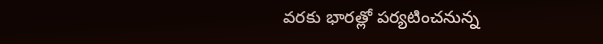వరకు భారత్లో పర్యటించనున్న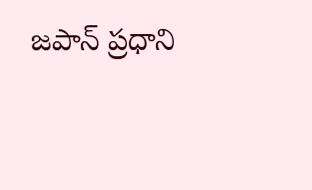జపాన్ ప్రధాని